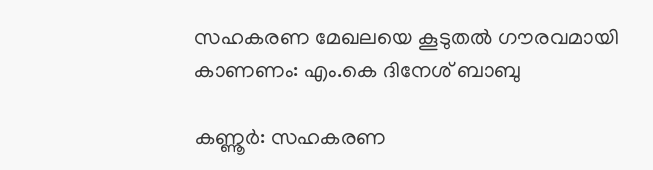സഹകരണ മേഖലയെ കൂടുതല്‍ ഗൗരവമായി കാണണം: എം.കെ ദിനേശ് ബാബു

കണ്ണൂര്‍: സഹകരണ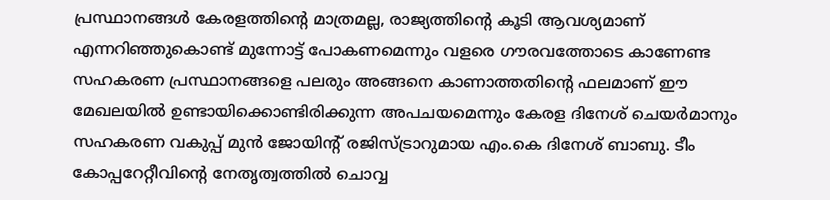പ്രസ്ഥാനങ്ങള്‍ കേരളത്തിന്റെ മാത്രമല്ല, രാജ്യത്തിന്റെ കൂടി ആവശ്യമാണ് എന്നറിഞ്ഞുകൊണ്ട് മുന്നോട്ട് പോകണമെന്നും വളരെ ഗൗരവത്തോടെ കാണേണ്ട സഹകരണ പ്രസ്ഥാനങ്ങളെ പലരും അങ്ങനെ കാണാത്തതിന്റെ ഫലമാണ് ഈ മേഖലയില്‍ ഉണ്ടായിക്കൊണ്ടിരിക്കുന്ന അപചയമെന്നും കേരള ദിനേശ് ചെയര്‍മാനും സഹകരണ വകുപ്പ് മുന്‍ ജോയിന്റ് രജിസ്ട്രാറുമായ എം.കെ ദിനേശ് ബാബു. ടീം കോപ്പറേറ്റീവിന്റെ നേതൃത്വത്തില്‍ ചൊവ്വ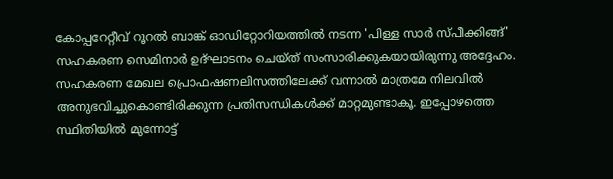കോപ്പറേറ്റീവ് റൂറല്‍ ബാങ്ക് ഓഡിറ്റോറിയത്തില്‍ നടന്ന 'പിള്ള സാര്‍ സ്പീക്കിങ്ങ്' സഹകരണ സെമിനാര്‍ ഉദ്ഘാടനം ചെയ്ത് സംസാരിക്കുകയായിരുന്നു അദ്ദേഹം. സഹകരണ മേഖല പ്രൊഫഷണലിസത്തിലേക്ക് വന്നാല്‍ മാത്രമേ നിലവില്‍ അനുഭവിച്ചുകൊണ്ടിരിക്കുന്ന പ്രതിസന്ധികള്‍ക്ക് മാറ്റമുണ്ടാകൂ. ഇപ്പോഴത്തെ സ്ഥിതിയില്‍ മുന്നോട്ട്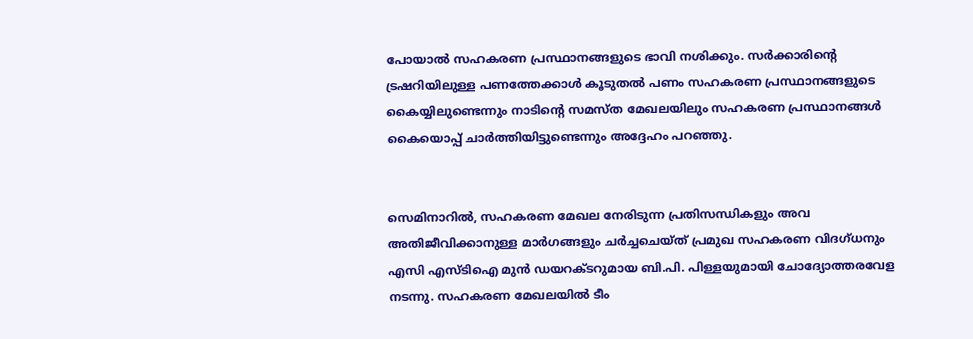പോയാല്‍ സഹകരണ പ്രസ്ഥാനങ്ങളുടെ ഭാവി നശിക്കും. സർക്കാരിന്റെ ട്രഷറിയിലുള്ള പണത്തേക്കാള്‍ കൂടുതല്‍ പണം സഹകരണ പ്രസ്ഥാനങ്ങളുടെ കൈയ്യിലുണ്ടെന്നും നാടിന്റെ സമസ്ത മേഖലയിലും സഹകരണ പ്രസ്ഥാനങ്ങള്‍ കൈയൊപ്പ് ചാര്‍ത്തിയിട്ടുണ്ടെന്നും അദ്ദേഹം പറഞ്ഞു.


സെമിനാറിൽ, സഹകരണ മേഖല നേരിടുന്ന പ്രതിസന്ധികളും അവ അതിജീവിക്കാനുള്ള മാര്‍ഗങ്ങളും ചര്‍ച്ചചെയ്ത് പ്രമുഖ സഹകരണ വിദഗ്ധനും എസി എസ്ടിഐ മുൻ ഡയറക്ടറുമായ ബി.പി. പിള്ളയുമായി ചോദ്യോത്തരവേള നടന്നു. സഹകരണ മേഖലയിൽ ടീം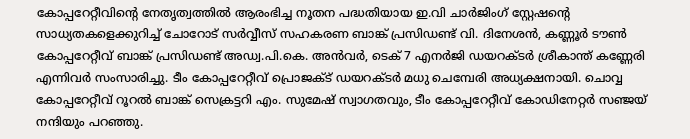കോപ്പറേറ്റീവിൻ്റെ നേതൃത്വത്തിൽ ആരംഭിച്ച നൂതന പദ്ധതിയായ ഇ.വി ചാർജിംഗ് സ്റ്റേഷൻ്റെ സാധ്യതകളെക്കുറിച്ച് ചോറോട് സർവ്വീസ് സഹകരണ ബാങ്ക് പ്രസിഡണ്ട് വി. ദിനേശൻ, കണ്ണൂർ ടൗൺ കോപ്പറേറ്റീവ് ബാങ്ക് പ്രസിഡണ്ട് അഡ്വ.പി.കെ. അൻവർ, ടെക് 7 എനർജി ഡയറക്ടർ ശ്രീകാന്ത് കണ്ണേരി എന്നിവർ സംസാരിച്ചു. ടീം കോപ്പറേറ്റീവ് പ്രൊജക്ട് ഡയറക്ടർ മധു ചെമ്പേരി അധ്യക്ഷനായി. ചൊവ്വ കോപ്പറേറ്റീവ് റൂറൽ ബാങ്ക് സെക്രട്ടറി എം. സുമേഷ് സ്വാഗതവും, ടീം കോപ്പറേറ്റീവ് കോഡിനേറ്റർ സഞ്ജയ് നന്ദിയും പറഞ്ഞു.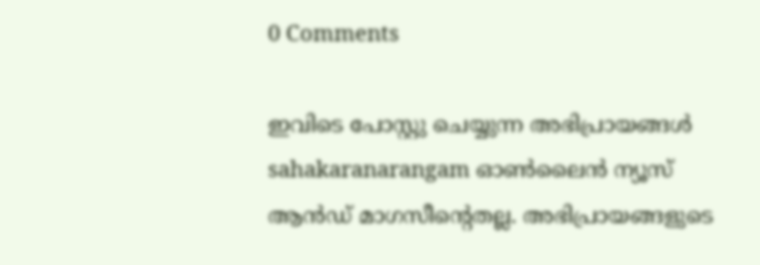0 Comments

ഇവിടെ പോസ്റ്റു ചെയ്യുന്ന അഭിപ്രായങ്ങൾ sahakaranarangam ഓൺലൈൻ ന്യൂസ് ആൻഡ് മാഗസീന്റെതല്ല. അഭിപ്രായങ്ങളുടെ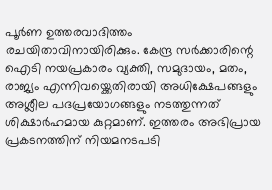പൂർണ ഉത്തരവാദിത്തം രചയിതാവിനായിരിക്കും. കേന്ദ്ര സർക്കാരിന്റെ ഐടി നയപ്രകാരം വ്യക്തി, സമുദായം, മതം, രാജ്യം എന്നിവയ്ക്കെതിരായി അധിക്ഷേപങ്ങളും അശ്ലീല പദപ്രയോഗങ്ങളും നടത്തുന്നത് ശിക്ഷാർഹമായ കുറ്റമാണ്. ഇത്തരം അഭിപ്രായ പ്രകടനത്തിന് നിയമനടപടി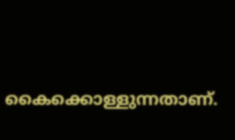കൈക്കൊള്ളുന്നതാണ്.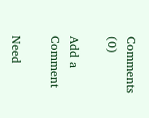Comments (0)

Add a Comment

Need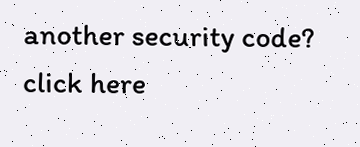another security code? click here